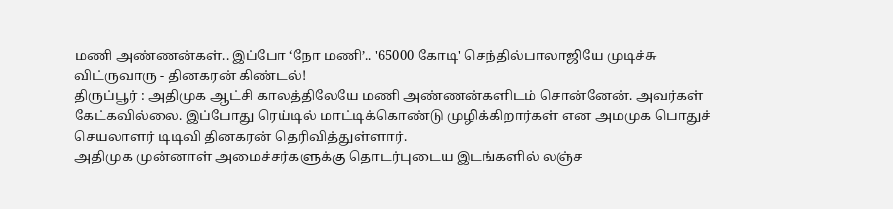மணி அண்ணன்கள்.. இப்போ ‘நோ மணி’.. '65000 கோடி' செந்தில்பாலாஜியே முடிச்சு விட்ருவாரு - தினகரன் கிண்டல்!
திருப்பூர் : அதிமுக ஆட்சி காலத்திலேயே மணி அண்ணன்களிடம் சொன்னேன். அவர்கள் கேட்கவில்லை. இப்போது ரெய்டில் மாட்டிக்கொண்டு முழிக்கிறார்கள் என அமமுக பொதுச் செயலாளர் டிடிவி தினகரன் தெரிவித்துள்ளார்.
அதிமுக முன்னாள் அமைச்சர்களுக்கு தொடர்புடைய இடங்களில் லஞ்ச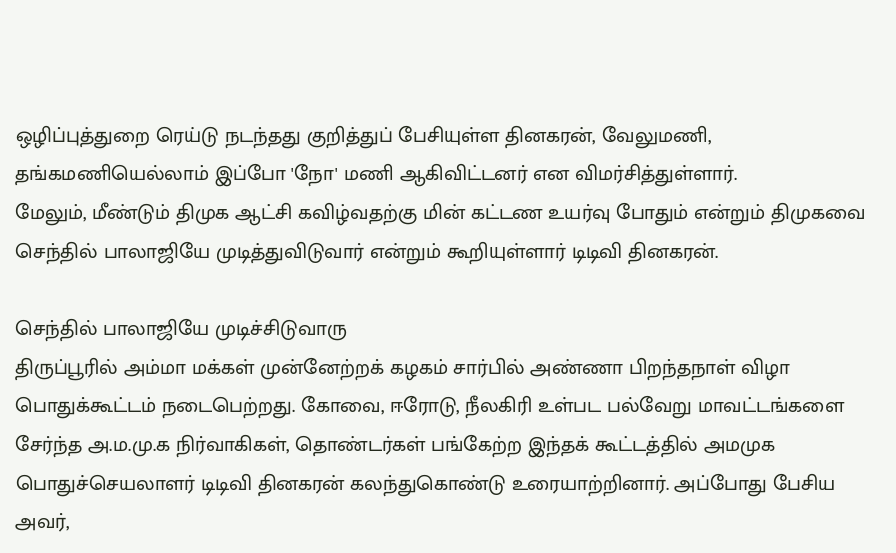ஒழிப்புத்துறை ரெய்டு நடந்தது குறித்துப் பேசியுள்ள தினகரன், வேலுமணி, தங்கமணியெல்லாம் இப்போ 'நோ' மணி ஆகிவிட்டனர் என விமர்சித்துள்ளார்.
மேலும், மீண்டும் திமுக ஆட்சி கவிழ்வதற்கு மின் கட்டண உயர்வு போதும் என்றும் திமுகவை செந்தில் பாலாஜியே முடித்துவிடுவார் என்றும் கூறியுள்ளார் டிடிவி தினகரன்.

செந்தில் பாலாஜியே முடிச்சிடுவாரு
திருப்பூரில் அம்மா மக்கள் முன்னேற்றக் கழகம் சார்பில் அண்ணா பிறந்தநாள் விழா பொதுக்கூட்டம் நடைபெற்றது. கோவை, ஈரோடு, நீலகிரி உள்பட பல்வேறு மாவட்டங்களை சேர்ந்த அ.ம.மு.க நிர்வாகிகள், தொண்டர்கள் பங்கேற்ற இந்தக் கூட்டத்தில் அமமுக பொதுச்செயலாளர் டிடிவி தினகரன் கலந்துகொண்டு உரையாற்றினார். அப்போது பேசிய அவர்,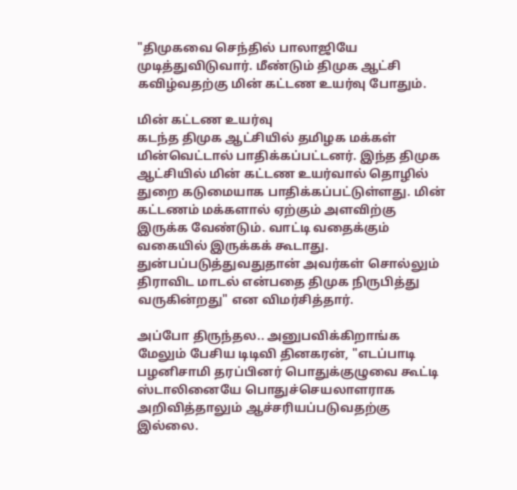"திமுகவை செந்தில் பாலாஜியே முடித்துவிடுவார். மீண்டும் திமுக ஆட்சி கவிழ்வதற்கு மின் கட்டண உயர்வு போதும்.

மின் கட்டண உயர்வு
கடந்த திமுக ஆட்சியில் தமிழக மக்கள் மின்வெட்டால் பாதிக்கப்பட்டனர். இந்த திமுக ஆட்சியில் மின் கட்டண உயர்வால் தொழில் துறை கடுமையாக பாதிக்கப்பட்டுள்ளது. மின் கட்டணம் மக்களால் ஏற்கும் அளவிற்கு இருக்க வேண்டும். வாட்டி வதைக்கும் வகையில் இருக்கக் கூடாது. துன்பப்படுத்துவதுதான் அவர்கள் சொல்லும் திராவிட மாடல் என்பதை திமுக நிருபித்து வருகின்றது" என விமர்சித்தார்.

அப்போ திருந்தல.. அனுபவிக்கிறாங்க
மேலும் பேசிய டிடிவி தினகரன், "எடப்பாடி பழனிசாமி தரப்பினர் பொதுக்குழுவை கூட்டி ஸ்டாலினையே பொதுச்செயலாளராக அறிவித்தாலும் ஆச்சரியப்படுவதற்கு இல்லை.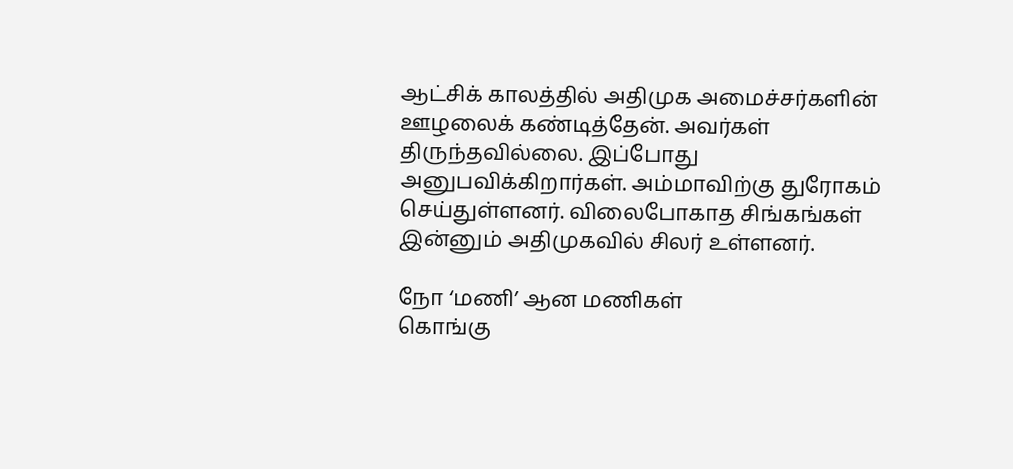ஆட்சிக் காலத்தில் அதிமுக அமைச்சர்களின் ஊழலைக் கண்டித்தேன். அவர்கள் திருந்தவில்லை. இப்போது அனுபவிக்கிறார்கள். அம்மாவிற்கு துரோகம் செய்துள்ளனர். விலைபோகாத சிங்கங்கள் இன்னும் அதிமுகவில் சிலர் உள்ளனர்.

நோ ‘மணி’ ஆன மணிகள்
கொங்கு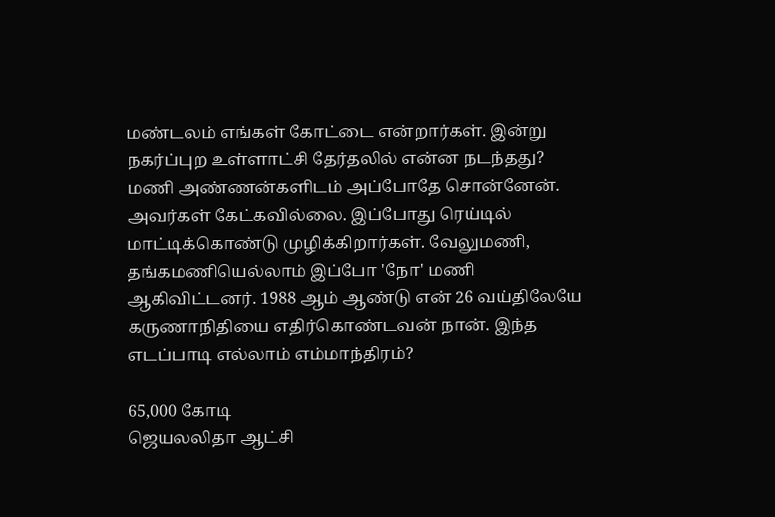மண்டலம் எங்கள் கோட்டை என்றார்கள். இன்று நகர்ப்புற உள்ளாட்சி தேர்தலில் என்ன நடந்தது? மணி அண்ணன்களிடம் அப்போதே சொன்னேன். அவர்கள் கேட்கவில்லை. இப்போது ரெய்டில் மாட்டிக்கொண்டு முழிக்கிறார்கள். வேலுமணி, தங்கமணியெல்லாம் இப்போ 'நோ' மணி ஆகிவிட்டனர். 1988 ஆம் ஆண்டு என் 26 வய்திலேயே கருணாநிதியை எதிர்கொண்டவன் நான். இந்த எடப்பாடி எல்லாம் எம்மாந்திரம்?

65,000 கோடி
ஜெயலலிதா ஆட்சி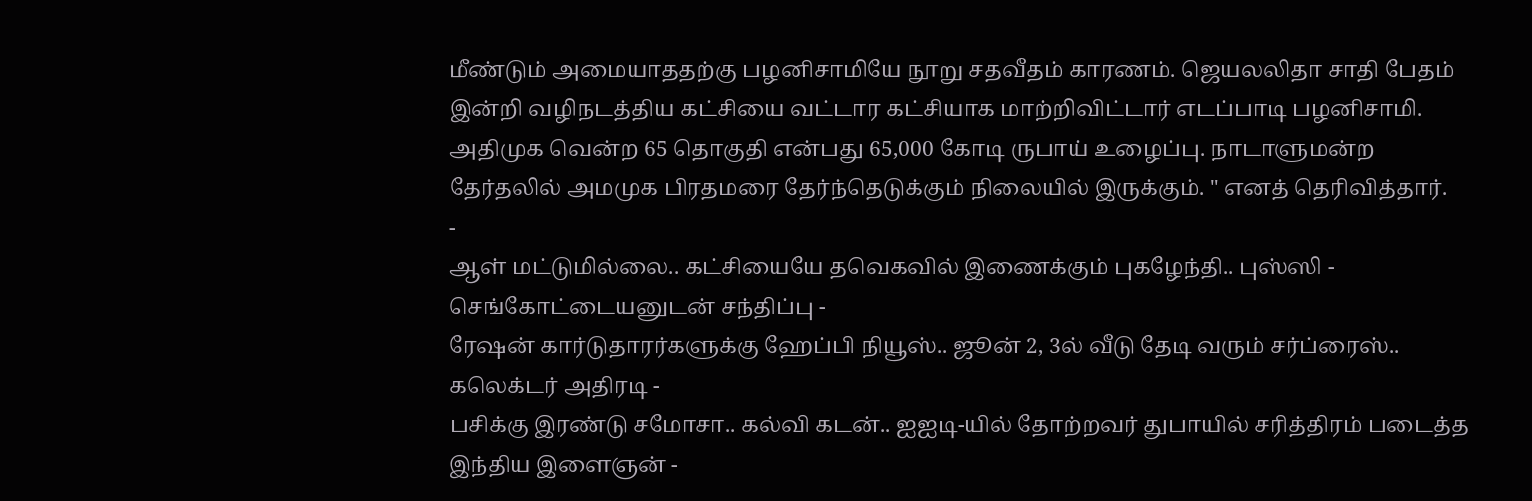மீண்டும் அமையாததற்கு பழனிசாமியே நூறு சதவீதம் காரணம். ஜெயலலிதா சாதி பேதம் இன்றி வழிநடத்திய கட்சியை வட்டார கட்சியாக மாற்றிவிட்டார் எடப்பாடி பழனிசாமி. அதிமுக வென்ற 65 தொகுதி என்பது 65,000 கோடி ருபாய் உழைப்பு. நாடாளுமன்ற தேர்தலில் அமமுக பிரதமரை தேர்ந்தெடுக்கும் நிலையில் இருக்கும். " எனத் தெரிவித்தார்.
-
ஆள் மட்டுமில்லை.. கட்சியையே தவெகவில் இணைக்கும் புகழேந்தி.. புஸ்ஸி - செங்கோட்டையனுடன் சந்திப்பு -
ரேஷன் கார்டுதாரர்களுக்கு ஹேப்பி நியூஸ்.. ஜூன் 2, 3ல் வீடு தேடி வரும் சர்ப்ரைஸ்.. கலெக்டர் அதிரடி -
பசிக்கு இரண்டு சமோசா.. கல்வி கடன்.. ஐஐடி-யில் தோற்றவர் துபாயில் சரித்திரம் படைத்த இந்திய இளைஞன் -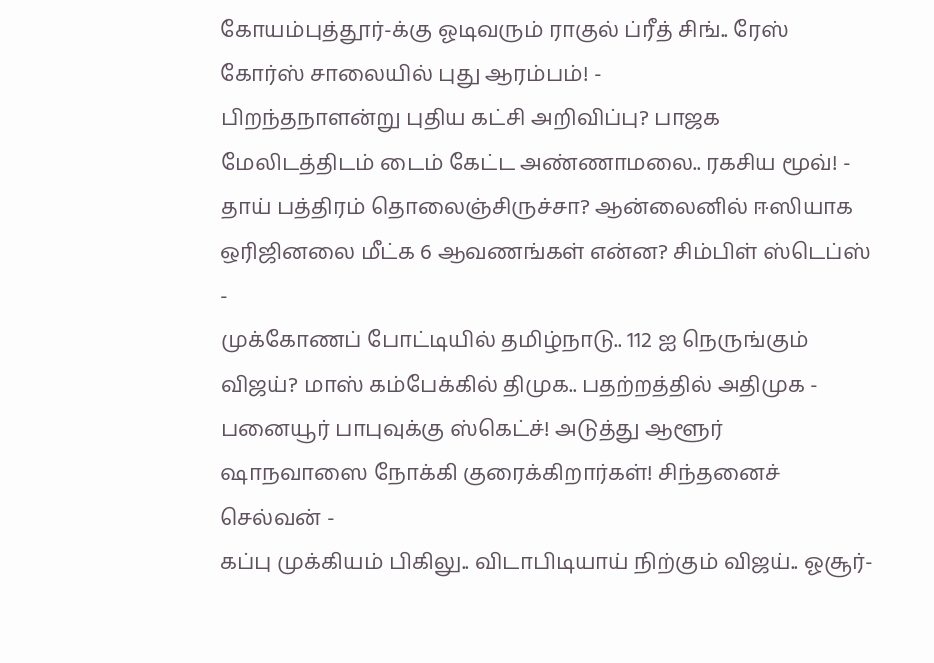கோயம்புத்தூர்-க்கு ஓடிவரும் ராகுல் ப்ரீத் சிங்.. ரேஸ் கோர்ஸ் சாலையில் புது ஆரம்பம்! -
பிறந்தநாளன்று புதிய கட்சி அறிவிப்பு? பாஜக மேலிடத்திடம் டைம் கேட்ட அண்ணாமலை.. ரகசிய மூவ்! -
தாய் பத்திரம் தொலைஞ்சிருச்சா? ஆன்லைனில் ஈஸியாக ஒரிஜினலை மீட்க 6 ஆவணங்கள் என்ன? சிம்பிள் ஸ்டெப்ஸ் -
முக்கோணப் போட்டியில் தமிழ்நாடு.. 112 ஐ நெருங்கும் விஜய்? மாஸ் கம்பேக்கில் திமுக.. பதற்றத்தில் அதிமுக -
பனையூர் பாபுவுக்கு ஸ்கெட்ச்! அடுத்து ஆளூர் ஷாநவாஸை நோக்கி குரைக்கிறார்கள்! சிந்தனைச் செல்வன் -
கப்பு முக்கியம் பிகிலு.. விடாபிடியாய் நிற்கும் விஜய்.. ஓசூர்-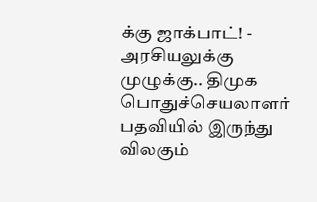க்கு ஜாக்பாட்! -
அரசியலுக்கு முழுக்கு.. திமுக பொதுச்செயலாளர் பதவியில் இருந்து விலகும்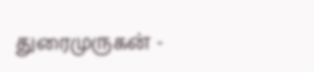துரைமுருகன் -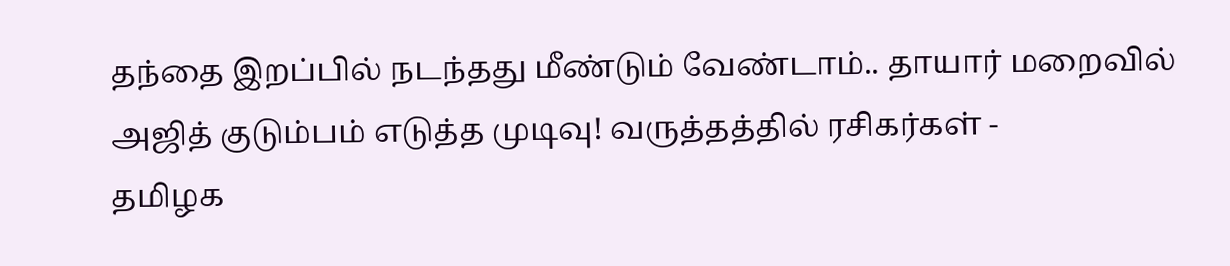தந்தை இறப்பில் நடந்தது மீண்டும் வேண்டாம்.. தாயார் மறைவில் அஜித் குடும்பம் எடுத்த முடிவு! வருத்தத்தில் ரசிகர்கள் -
தமிழக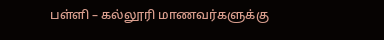பள்ளி – கல்லூரி மாணவர்களுக்கு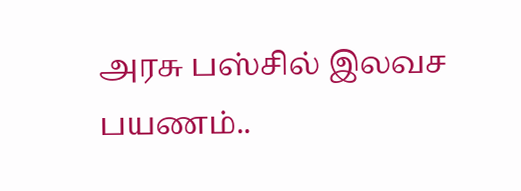அரசு பஸ்சில் இலவச பயணம்..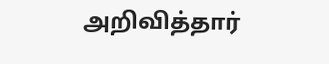அறிவித்தார்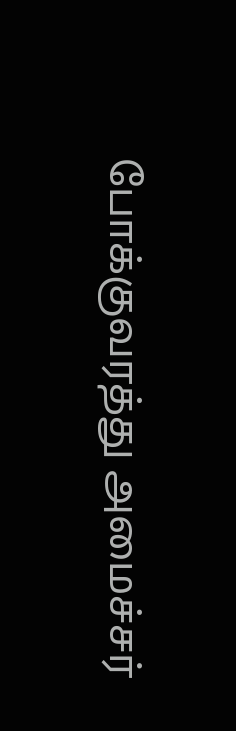போக்குவரத்து அமைச்சர்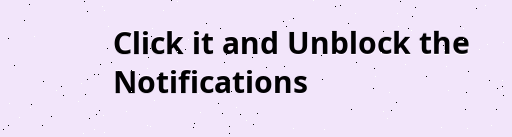Click it and Unblock the Notifications